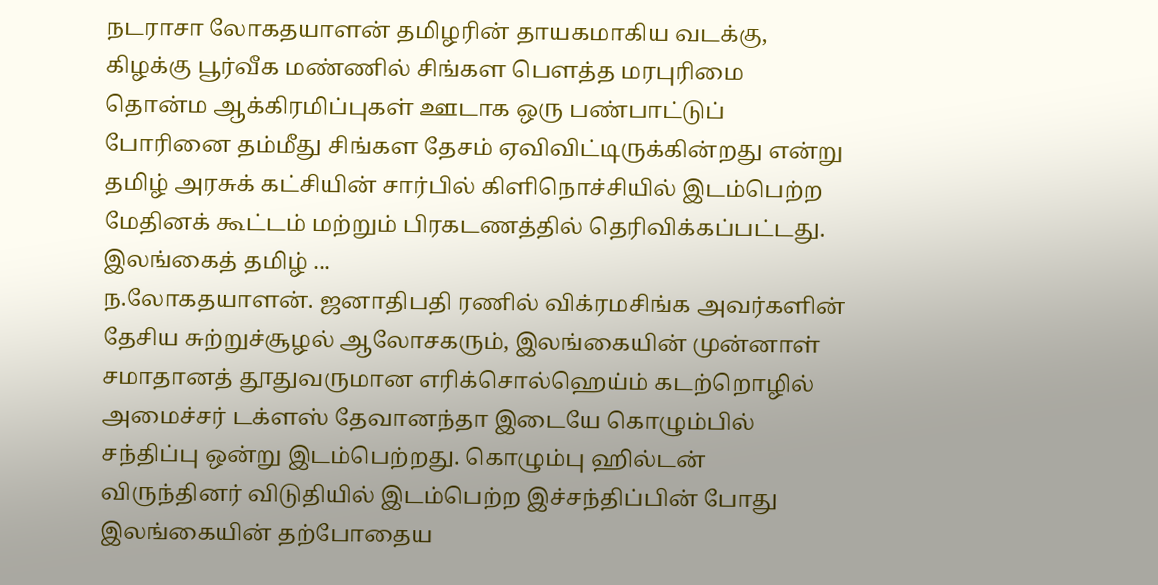நடராசா லோகதயாளன் தமிழரின் தாயகமாகிய வடக்கு, கிழக்கு பூர்வீக மண்ணில் சிங்கள பௌத்த மரபுரிமை தொன்ம ஆக்கிரமிப்புகள் ஊடாக ஒரு பண்பாட்டுப் போரினை தம்மீது சிங்கள தேசம் ஏவிவிட்டிருக்கின்றது என்று தமிழ் அரசுக் கட்சியின் சார்பில் கிளிநொச்சியில் இடம்பெற்ற மேதினக் கூட்டம் மற்றும் பிரகடணத்தில் தெரிவிக்கப்பட்டது. இலங்கைத் தமிழ் ...
ந.லோகதயாளன். ஜனாதிபதி ரணில் விக்ரமசிங்க அவர்களின் தேசிய சுற்றுச்சூழல் ஆலோசகரும், இலங்கையின் முன்னாள் சமாதானத் தூதுவருமான எரிக்சொல்ஹெய்ம் கடற்றொழில் அமைச்சர் டக்ளஸ் தேவானந்தா இடையே கொழும்பில் சந்திப்பு ஒன்று இடம்பெற்றது. கொழும்பு ஹில்டன் விருந்தினர் விடுதியில் இடம்பெற்ற இச்சந்திப்பின் போது இலங்கையின் தற்போதைய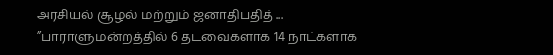அரசியல் சூழல் மற்றும் ஜனாதிபதித் ...
”பாராளுமன்றத்தில் 6 தடவைகளாக 14 நாட்களாக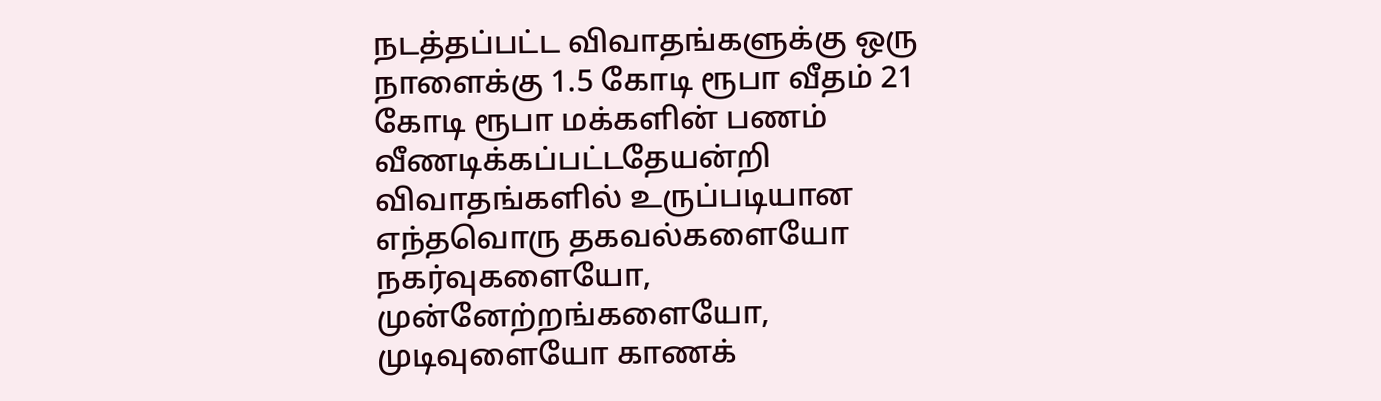நடத்தப்பட்ட விவாதங்களுக்கு ஒரு நாளைக்கு 1.5 கோடி ரூபா வீதம் 21 கோடி ரூபா மக்களின் பணம் வீணடிக்கப்பட்டதேயன்றி விவாதங்களில் உருப்படியான எந்தவொரு தகவல்களையோ நகர்வுகளையோ, முன்னேற்றங்களையோ, முடிவுளையோ காணக்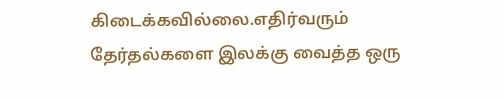கிடைக்கவில்லை.எதிர்வரும் தேர்தல்களை இலக்கு வைத்த ஒரு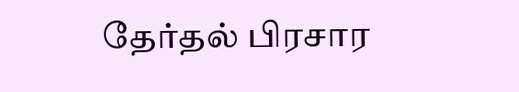தேர்தல் பிரசார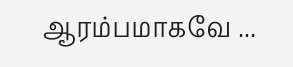ஆரம்பமாகவே ...